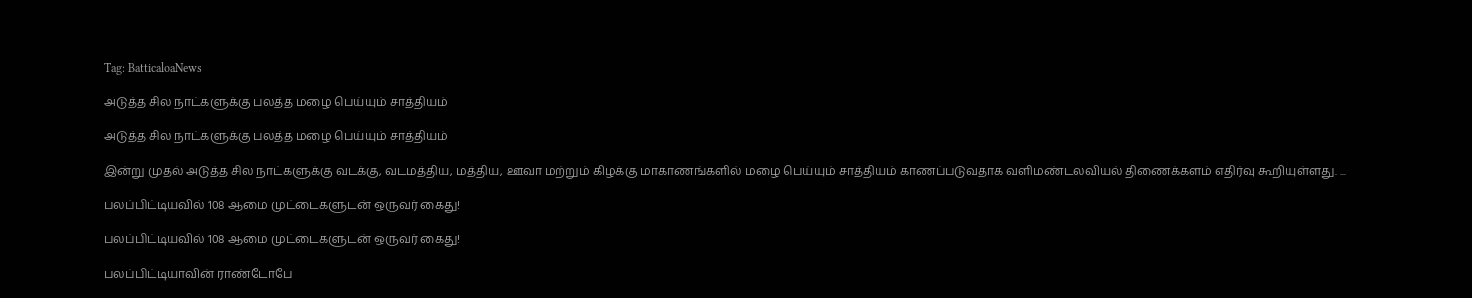Tag: BatticaloaNews

அடுத்த சில நாட்களுக்கு பலத்த மழை பெய்யும் சாத்தியம்

அடுத்த சில நாட்களுக்கு பலத்த மழை பெய்யும் சாத்தியம்

இன்று முதல் அடுத்த சில நாட்களுக்கு வடக்கு, வடமத்திய, மத்திய, ஊவா மற்றும் கிழக்கு மாகாணங்களில் மழை பெய்யும் சாத்தியம் காணப்படுவதாக வளிமண்டலவியல் திணைக்களம் எதிர்வு கூறியுள்ளது. ...

பலப்பிட்டியவில் 108 ஆமை முட்டைகளுடன் ஒருவர் கைது!

பலப்பிட்டியவில் 108 ஆமை முட்டைகளுடன் ஒருவர் கைது!

பலப்பிட்டியாவின் ராண்டோபே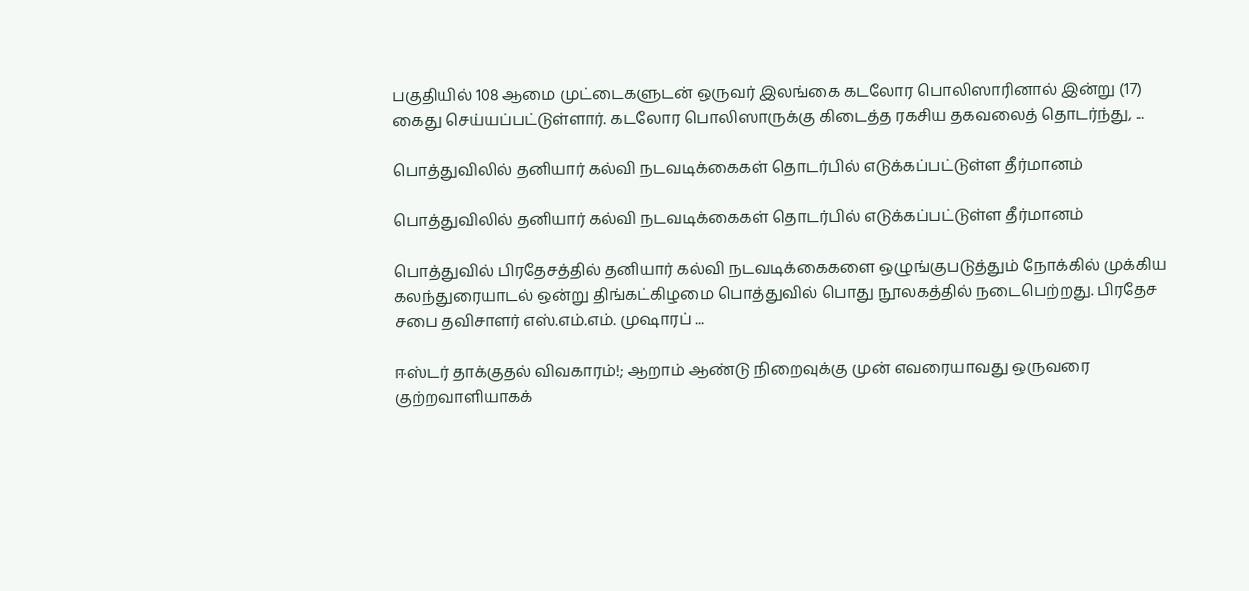பகுதியில் 108 ஆமை முட்டைகளுடன் ஒருவர் இலங்கை கடலோர பொலிஸாரினால் இன்று (17) கைது செய்யப்பட்டுள்ளார். கடலோர பொலிஸாருக்கு கிடைத்த ரகசிய தகவலைத் தொடர்ந்து, ...

பொத்துவிலில் தனியார் கல்வி நடவடிக்கைகள் தொடர்பில் எடுக்கப்பட்டுள்ள தீர்மானம்

பொத்துவிலில் தனியார் கல்வி நடவடிக்கைகள் தொடர்பில் எடுக்கப்பட்டுள்ள தீர்மானம்

பொத்துவில் பிரதேசத்தில் தனியார் கல்வி நடவடிக்கைகளை ஒழுங்குபடுத்தும் நோக்கில் முக்கிய கலந்துரையாடல் ஒன்று திங்கட்கிழமை பொத்துவில் பொது நூலகத்தில் நடைபெற்றது. பிரதேச சபை தவிசாளர் எஸ்.எம்.எம். முஷாரப் ...

ஈஸ்டர் தாக்குதல் விவகாரம்!; ஆறாம் ஆண்டு நிறைவுக்கு முன் எவரையாவது ஒருவரை குற்றவாளியாகக்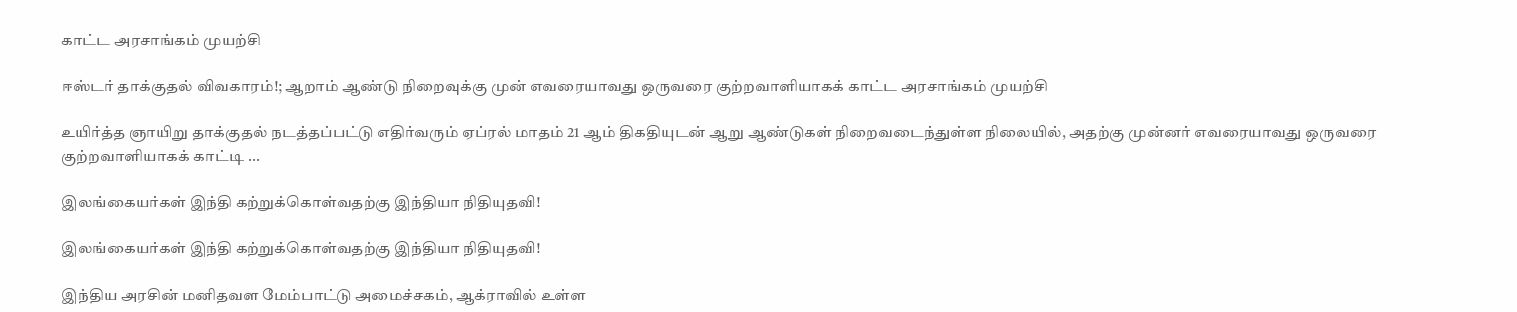காட்ட அரசாங்கம் முயற்சி

ஈஸ்டர் தாக்குதல் விவகாரம்!; ஆறாம் ஆண்டு நிறைவுக்கு முன் எவரையாவது ஒருவரை குற்றவாளியாகக் காட்ட அரசாங்கம் முயற்சி

உயிர்த்த ஞாயிறு தாக்குதல் நடத்தப்பட்டு எதிர்வரும் ஏப்ரல் மாதம் 21 ஆம் திகதியுடன் ஆறு ஆண்டுகள் நிறைவடைந்துள்ள நிலையில், அதற்கு முன்னர் எவரையாவது ஒருவரை குற்றவாளியாகக் காட்டி ...

இலங்கையர்கள் இந்தி கற்றுக்கொள்வதற்கு இந்தியா நிதியுதவி!

இலங்கையர்கள் இந்தி கற்றுக்கொள்வதற்கு இந்தியா நிதியுதவி!

இந்திய அரசின் மனிதவள மேம்பாட்டு அமைச்சகம், ஆக்ராவில் உள்ள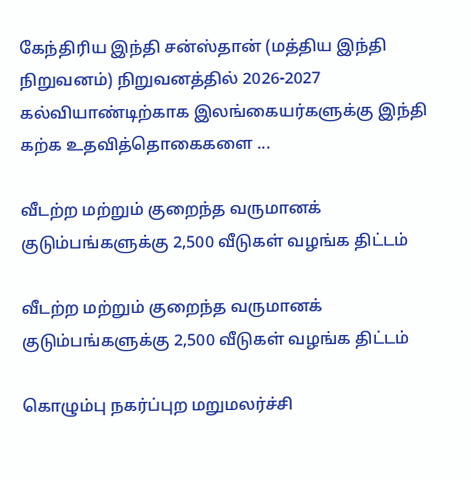கேந்திரிய இந்தி சன்ஸ்தான் (மத்திய இந்தி நிறுவனம்) நிறுவனத்தில் 2026-2027 கல்வியாண்டிற்காக இலங்கையர்களுக்கு இந்தி கற்க உதவித்தொகைகளை ...

வீடற்ற மற்றும் குறைந்த வருமானக் குடும்பங்களுக்கு 2,500 வீடுகள் வழங்க திட்டம்

வீடற்ற மற்றும் குறைந்த வருமானக் குடும்பங்களுக்கு 2,500 வீடுகள் வழங்க திட்டம்

கொழும்பு நகர்ப்புற மறுமலர்ச்சி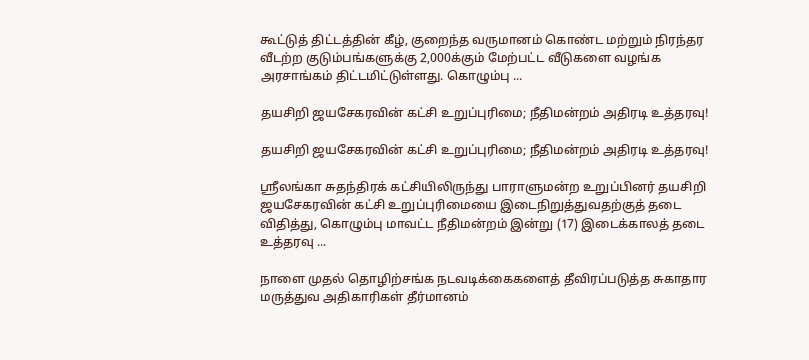கூட்டுத் திட்டத்தின் கீழ், குறைந்த வருமானம் கொண்ட மற்றும் நிரந்தர வீடற்ற குடும்பங்களுக்கு 2,000க்கும் மேற்பட்ட வீடுகளை வழங்க அரசாங்கம் திட்டமிட்டுள்ளது. கொழும்பு ...

தயசிறி ஜயசேகரவின் கட்சி உறுப்புரிமை; நீதிமன்றம் அதிரடி உத்தரவு!

தயசிறி ஜயசேகரவின் கட்சி உறுப்புரிமை; நீதிமன்றம் அதிரடி உத்தரவு!

ஸ்ரீலங்கா சுதந்திரக் கட்சியிலிருந்து பாராளுமன்ற உறுப்பினர் தயசிறி ஜயசேகரவின் கட்சி உறுப்புரிமையை இடைநிறுத்துவதற்குத் தடை விதித்து, கொழும்பு மாவட்ட நீதிமன்றம் இன்று (17) இடைக்காலத் தடை உத்தரவு ...

நாளை முதல் தொழிற்சங்க நடவடிக்கைகளைத் தீவிரப்படுத்த சுகாதார மருத்துவ அதிகாரிகள் தீர்மானம்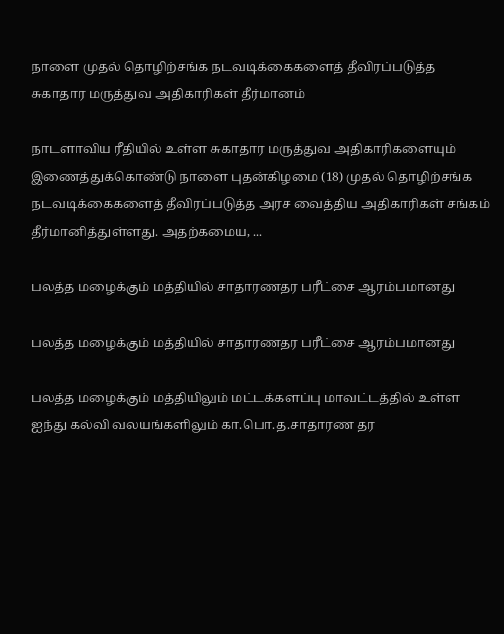நாளை முதல் தொழிற்சங்க நடவடிக்கைகளைத் தீவிரப்படுத்த சுகாதார மருத்துவ அதிகாரிகள் தீர்மானம்

நாடளாவிய ரீதியில் உள்ள சுகாதார மருத்துவ அதிகாரிகளையும் இணைத்துக்கொண்டு நாளை புதன்கிழமை (18) முதல் தொழிற்சங்க நடவடிக்கைகளைத் தீவிரப்படுத்த அரச வைத்திய அதிகாரிகள் சங்கம் தீர்மானித்துள்ளது. அதற்கமைய, ...

பலத்த மழைக்கும் மத்தியில் சாதாரணதர பரீட்சை ஆரம்பமானது

பலத்த மழைக்கும் மத்தியில் சாதாரணதர பரீட்சை ஆரம்பமானது

பலத்த மழைக்கும் மத்தியிலும் மட்டக்களப்பு மாவட்டத்தில் உள்ள ஐந்து கல்வி வலயங்களிலும் கா.பொ.த.சாதாரண தர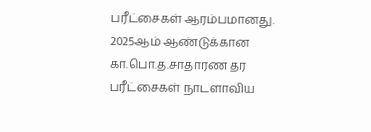பரீட்சைகள் ஆரம்பமானது. 2025ஆம் ஆண்டுக்கான கா.பொ.த.சாதாரண தர பரீட்சைகள் நாடளாவிய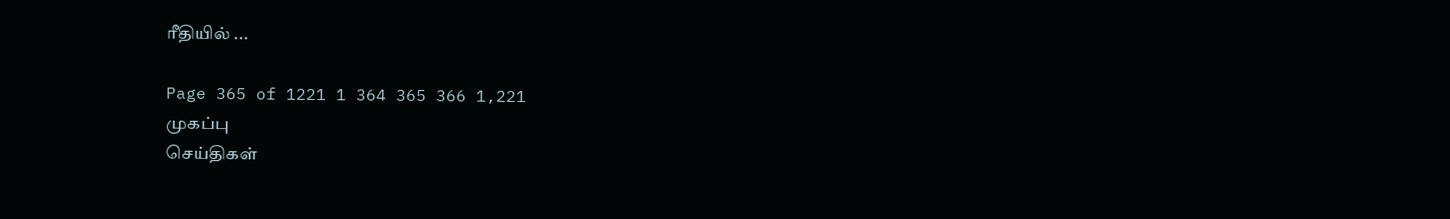ரீதியில் ...

Page 365 of 1221 1 364 365 366 1,221
முகப்பு
செய்திகள்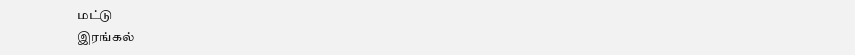மட்டு
இரங்கல்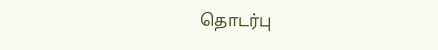தொடர்பு